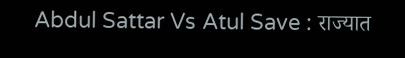Abdul Sattar Vs Atul Save : राज्यात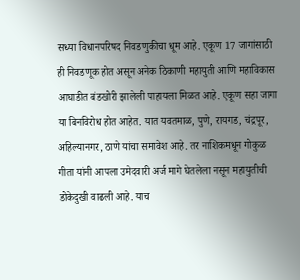सध्या विधानपरिषद निवडणुकीचा धूम आहे. एकूण 17 जागांसाठी ही निवडणूक होत असून अनेक ठिकाणी महायुती आणि महाविकास आघाडीत बंडखोरी झालेली पाहायला मिळत आहे. एकूण सहा जागा या बिनविरोध होत आहेत. यात यवतमाळ, पुणे, रायगड, चंद्रपूर, अहिल्यानगर, ठाणे यांचा समावेश आहे. तर नाशिकमधून गोकुळ गीता यांनी आपला उमेदवारी अर्ज मागे घेतलेला नसून महायुतीची डोकेदुखी वाढली आहे. याच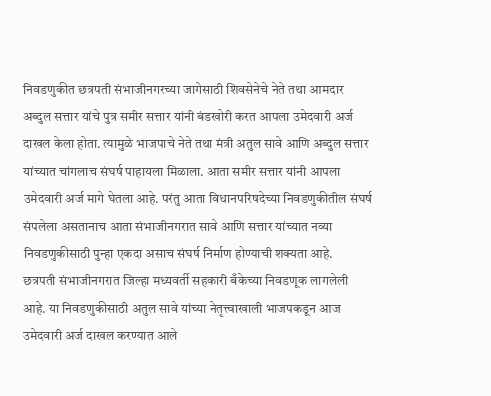निवडणुकीत छत्रपती संभाजीनगरच्या जागेसाठी शिवसेनेचे नेते तथा आमदार अब्दुल सत्तार यांचे पुत्र समीर सत्तार यांनी बंडखोरी करत आपला उमेदवारी अर्ज दाखल केला होता. त्यामुळे भाजपाचे नेते तथा मंत्री अतुल सावे आणि अब्दुल सत्तार यांच्यात चांगलाच संघर्ष पाहायला मिळाला. आता समीर सत्तार यांनी आपला उमेदवारी अर्ज मागे घेतला आहे. परंतु आता विधानपरिषदेच्या निवडणुकीतील संघर्ष संपलेला असतानाच आता संभाजीनगरात सावे आणि सत्तार यांच्यात नव्या निवडणुकीसाठी पुन्हा एकदा असाच संघर्ष निर्माण होण्याची शक्यता आहे.
छत्रपती संभाजीनगरात जिल्हा मध्यवर्ती सहकारी बँकेच्या निवडणूक लागलेली आहे. या निवडणुकीसाठी अतुल सावे यांच्या नेतृत्त्वाखाली भाजपकडून आज उमेदवारी अर्ज दाखल करण्यात आले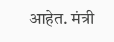आहेत. मंत्री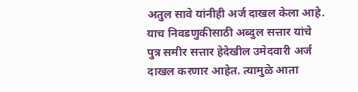अतुल सावे यांनीही अर्ज दाखल केला आहे. याच निवडणुकीसाठी अब्दुल सत्तार यांचे पुत्र समीर सत्तार हेदेखील उमेदवारी अर्ज दाखल करणार आहेत. त्यामुळे आता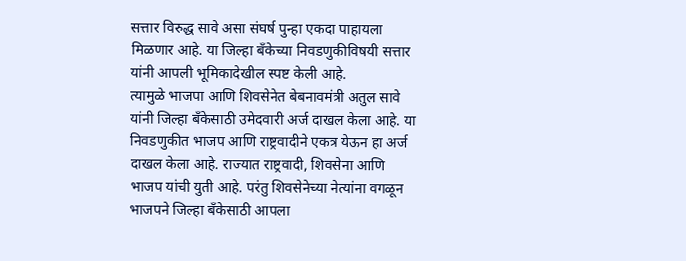सत्तार विरुद्ध सावे असा संघर्ष पुन्हा एकदा पाहायला मिळणार आहे. या जिल्हा बँकेच्या निवडणुकीविषयी सत्तार यांनी आपली भूमिकादेखील स्पष्ट केली आहे.
त्यामुळे भाजपा आणि शिवसेनेत बेबनावमंत्री अतुल सावे यांनी जिल्हा बँकेसाठी उमेदवारी अर्ज दाखल केला आहे. या निवडणुकीत भाजप आणि राष्ट्रवादीने एकत्र येऊन हा अर्ज दाखल केला आहे. राज्यात राष्ट्रवादी, शिवसेना आणि भाजप यांची युती आहे. परंतु शिवसेनेच्या नेत्यांना वगळून भाजपने जिल्हा बँकेसाठी आपला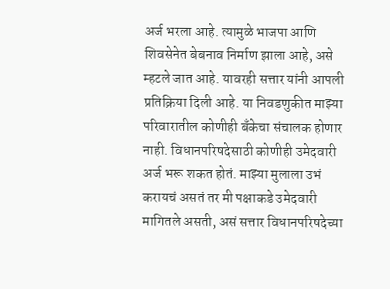अर्ज भरला आहे. त्यामुळे भाजपा आणि शिवसेनेत बेबनाव निर्माण झाला आहे, असे म्हटले जात आहे. यावरही सत्तार यांनी आपली प्रतिक्रिया दिली आहे. या निवडणुकीत माझ्या परिवारातील कोणीही बँकेचा संचालक होणार नाही. विधानपरिषदेसाठी कोणीही उमेदवारी अर्ज भरू शकत होतं. माझ्या मुलाला उभं करायचं असतं तर मी पक्षाकडे उमेदवारी मागितले असती, असं सत्तार विधानपरिषदेच्या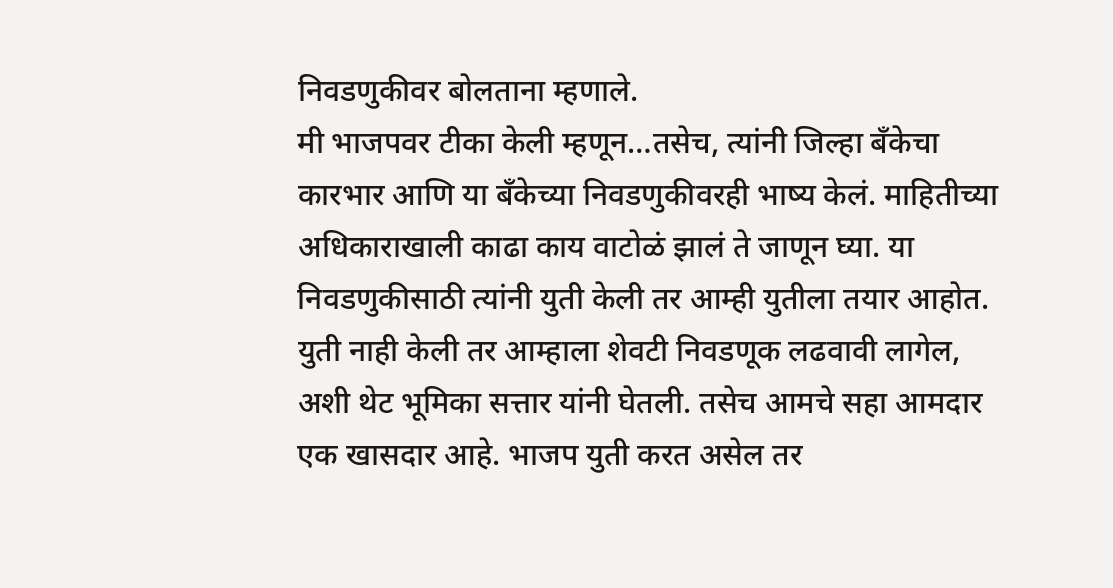निवडणुकीवर बोलताना म्हणाले.
मी भाजपवर टीका केली म्हणून…तसेच, त्यांनी जिल्हा बँकेचा कारभार आणि या बँकेच्या निवडणुकीवरही भाष्य केलं. माहितीच्या अधिकाराखाली काढा काय वाटोळं झालं ते जाणून घ्या. या निवडणुकीसाठी त्यांनी युती केली तर आम्ही युतीला तयार आहोत. युती नाही केली तर आम्हाला शेवटी निवडणूक लढवावी लागेल, अशी थेट भूमिका सत्तार यांनी घेतली. तसेच आमचे सहा आमदार एक खासदार आहे. भाजप युती करत असेल तर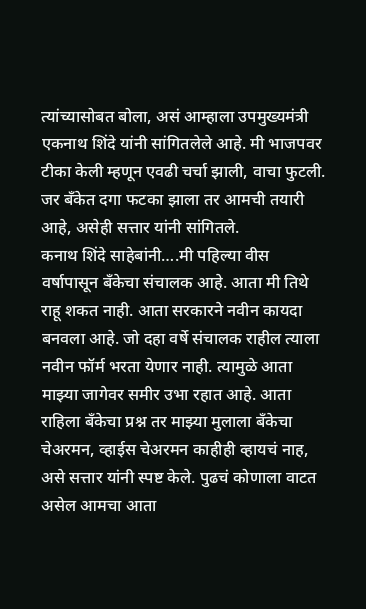त्यांच्यासोबत बोला, असं आम्हाला उपमुख्यमंत्री एकनाथ शिंदे यांनी सांगितलेले आहे. मी भाजपवर टीका केली म्हणून एवढी चर्चा झाली, वाचा फुटली. जर बँकेत दगा फटका झाला तर आमची तयारी आहे, असेही सत्तार यांनी सांगितले.
कनाथ शिंदे साहेबांनी….मी पहिल्या वीस वर्षापासून बँकेचा संचालक आहे. आता मी तिथे राहू शकत नाही. आता सरकारने नवीन कायदा बनवला आहे. जो दहा वर्षे संचालक राहील त्याला नवीन फॉर्म भरता येणार नाही. त्यामुळे आता माझ्या जागेवर समीर उभा रहात आहे. आता राहिला बँकेचा प्रश्न तर माझ्या मुलाला बँकेचा चेअरमन, व्हाईस चेअरमन काहीही व्हायचं नाह, असे सत्तार यांनी स्पष्ट केले. पुढचं कोणाला वाटत असेल आमचा आता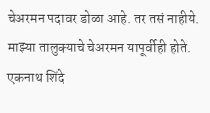चेअरमन पदावर डोळा आहे. तर तसं नाहीये. माझ्या तालुक्याचे चेअरमन यापूर्वीही होते. एकनाथ शिंदे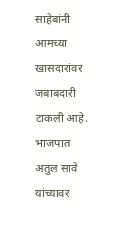साहेबांनी आमच्या खासदारांवर जबाबदारी टाकली आहे. भाजपात अतुल सावे यांच्यावर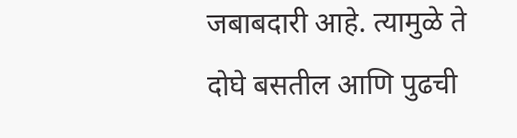जबाबदारी आहे. त्यामुळे ते दोघे बसतील आणि पुढची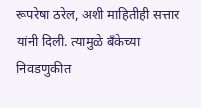रूपरेषा ठरेल, अशी माहितीही सत्तार यांनी दिली. त्यामुळे बँकेच्या निवडणुकीत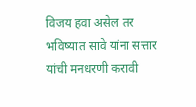विजय हवा असेल तर भविष्यात सावे यांना सत्तार यांची मनधरणी करावी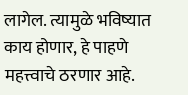लागेल. त्यामुळे भविष्यात काय होणार, हे पाहणे महत्त्वाचे ठरणार आहे.